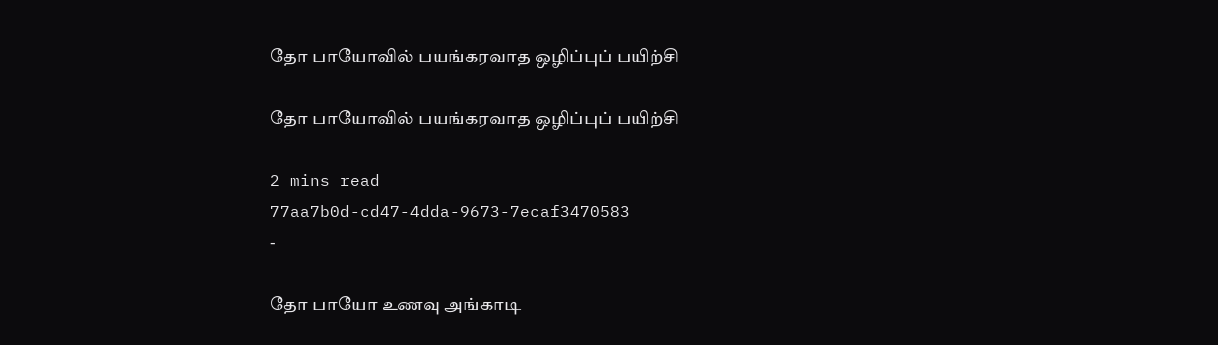தோ பாயோவில் பயங்கரவாத ஒழிப்புப் பயிற்சி

தோ பாயோவில் பயங்கரவாத ஒழிப்புப் பயிற்சி

2 mins read
77aa7b0d-cd47-4dda-9673-7ecaf3470583
-

தோ பாயோ உணவு அங்காடி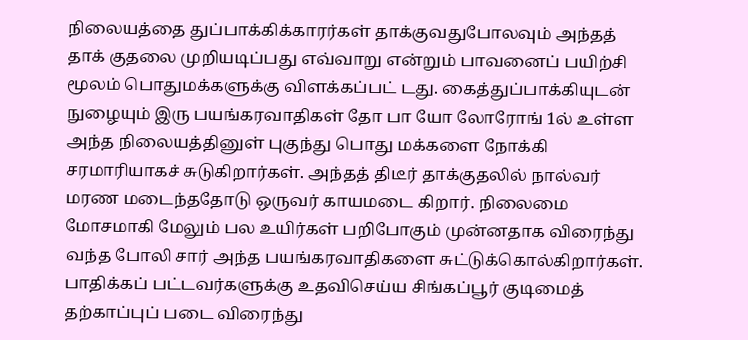நிலையத்தை துப்பாக்கிக்காரர்கள் தாக்குவதுபோலவும் அந்தத் தாக் குதலை முறியடிப்பது எவ்வாறு என்றும் பாவனைப் பயிற்சி மூலம் பொதுமக்களுக்கு விளக்கப்பட் டது. கைத்துப்பாக்கியுடன் நுழையும் இரு பயங்கரவாதிகள் தோ பா யோ லோரோங் 1ல் உள்ள அந்த நிலையத்தினுள் புகுந்து பொது மக்களை நோக்கி சரமாரியாகச் சுடுகிறார்கள். அந்தத் திடீர் தாக்குதலில் நால்வர் மரண மடைந்ததோடு ஒருவர் காயமடை கிறார். நிலைமை மோசமாகி மேலும் பல உயிர்கள் பறிபோகும் முன்னதாக விரைந்து வந்த போலி சார் அந்த பயங்கரவாதிகளை சுட்டுக்கொல்கிறார்கள். பாதிக்கப் பட்டவர்களுக்கு உதவிசெய்ய சிங்கப்பூர் குடிமைத் தற்காப்புப் படை விரைந்து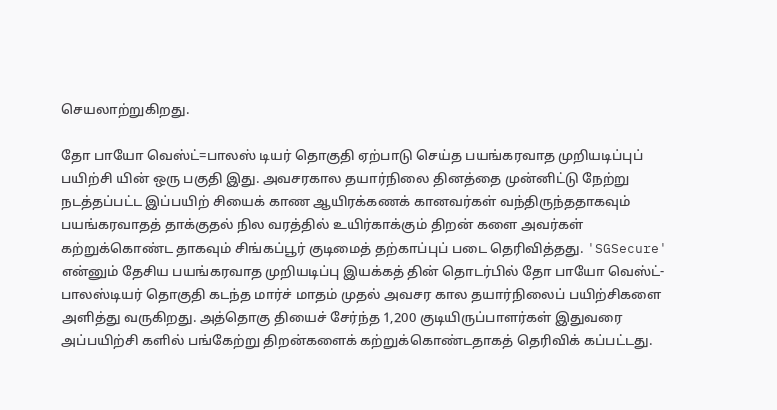செயலாற்றுகிறது.

தோ பாயோ வெஸ்ட்=பாலஸ் டியர் தொகுதி ஏற்பாடு செய்த பயங்கரவாத முறியடிப்புப் பயிற்சி யின் ஒரு பகுதி இது. அவசரகால தயார்நிலை தினத்தை முன்னிட்டு நேற்று நடத்தப்பட்ட இப்பயிற் சியைக் காண ஆயிரக்கணக் கானவர்கள் வந்திருந்ததாகவும் பயங்கரவாதத் தாக்குதல் நில வரத்தில் உயிர்காக்கும் திறன் களை அவர்கள் கற்றுக்கொண்ட தாகவும் சிங்கப்பூர் குடிமைத் தற்காப்புப் படை தெரிவித்தது. 'SGSecure' என்னும் தேசிய பயங்கரவாத முறியடிப்பு இயக்கத் தின் தொடர்பில் தோ பாயோ வெஸ்ட்- பாலஸ்டியர் தொகுதி கடந்த மார்ச் மாதம் முதல் அவசர கால தயார்நிலைப் பயிற்சிகளை அளித்து வருகிறது. அத்தொகு தியைச் சேர்ந்த 1,200 குடியிருப்பாளர்கள் இதுவரை அப்பயிற்சி களில் பங்கேற்று திறன்களைக் கற்றுக்கொண்டதாகத் தெரிவிக் கப்பட்டது.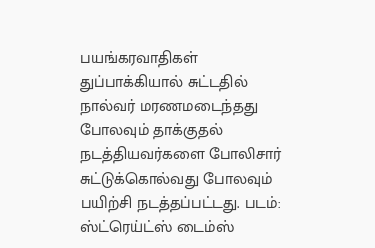பயங்கரவாதிகள் துப்பாக்கியால் சுட்டதில் நால்வர் மரணமடைந்தது போலவும் தாக்குதல் நடத்தியவர்களை போலிசார் சுட்டுக்கொல்வது போலவும் பயிற்சி நடத்தப்பட்டது. படம்: ஸ்ட்ரெய்ட்ஸ் டைம்ஸ்